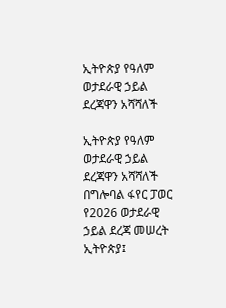ኢትዮጵያ የዓለም ወታደራዊ ኃይል ደረጃዋን አሻሻለች

ኢትዮጵያ የዓለም ወታደራዊ ኃይል ደረጃዋን አሻሻለች
በግሎባል ፋየር ፓወር የ2026 ወታደራዊ ኃይል ደረጃ መሠረት ኢትዮጵያ፤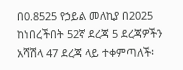በ0.8525 የኃይል መለኪያ በ2025 ከነበረችበት 52ኛ ደረጃ 5 ደረጃዎችን አሻሽላ 47 ደረጃ ላይ ተቀምጣለች፡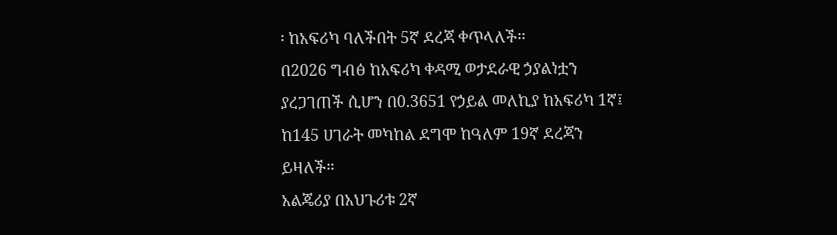፡ ከአፍሪካ ባለችበት 5ኛ ደረጃ ቀጥላለች፡፡
በ2026 ግብፅ ከአፍሪካ ቀዳሚ ወታደራዊ ኃያልነቷን ያረጋገጠች ሲሆን በ0.3651 የኃይል መለኪያ ከአፍሪካ 1ኛ፤ ከ145 ሀገራት መካከል ደግሞ ከዓለም 19ኛ ደረጃን ይዛለች።
አልጄሪያ በአህጉሪቱ 2ኛ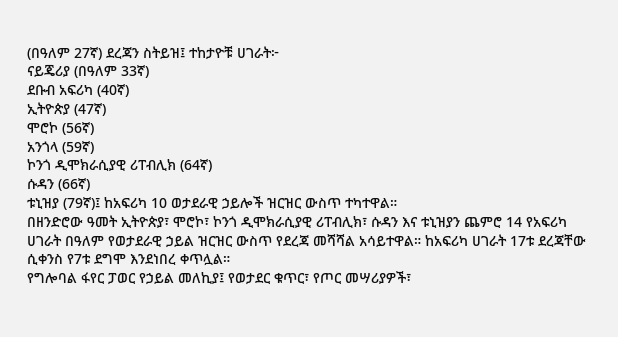(በዓለም 27ኛ) ደረጃን ስትይዝ፤ ተከታዮቹ ሀገራት፦
ናይጄሪያ (በዓለም 33ኛ)
ደቡብ አፍሪካ (40ኛ)
ኢትዮጵያ (47ኛ)
ሞሮኮ (56ኛ)
አንጎላ (59ኛ)
ኮንጎ ዲሞክራሲያዊ ሪፐብሊክ (64ኛ)
ሱዳን (66ኛ)
ቱኒዝያ (79ኛ)፤ ከአፍሪካ 10 ወታደራዊ ኃይሎች ዝርዝር ውስጥ ተካተዋል።
በዘንድሮው ዓመት ኢትዮጵያ፣ ሞሮኮ፣ ኮንጎ ዲሞክራሲያዊ ሪፐብሊክ፣ ሱዳን እና ቱኒዝያን ጨምሮ 14 የአፍሪካ ሀገራት በዓለም የወታደራዊ ኃይል ዝርዝር ውስጥ የደረጃ መሻሻል አሳይተዋል። ከአፍሪካ ሀገራት 17ቱ ደረጃቸው ሲቀንስ የ7ቱ ደግሞ እንደነበረ ቀጥሏል።
የግሎባል ፋየር ፓወር የኃይል መለኪያ፤ የወታደር ቁጥር፣ የጦር መሣሪያዎች፣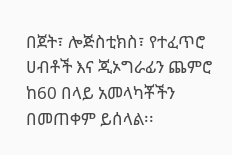በጀት፣ ሎጅስቲክስ፣ የተፈጥሮ ሀብቶች እና ጂኦግራፊን ጨምሮ ከ60 በላይ አመላካቾችን በመጠቀም ይሰላል፡፡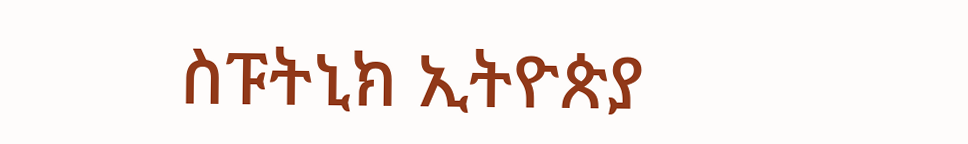ስፑትኒክ ኢትዮጵያ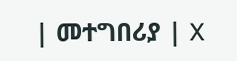| መተግበሪያ | X